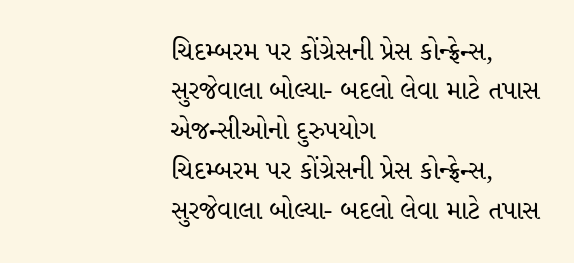ચિદમ્બરમ પર કોંગ્રેસની પ્રેસ કોન્ફ્રેન્સ, સુરજેવાલા બોલ્યા- બદલો લેવા માટે તપાસ એજન્સીઓનો દુરુપયોગ
ચિદમ્બરમ પર કોંગ્રેસની પ્રેસ કોન્ફ્રેન્સ, સુરજેવાલા બોલ્યા- બદલો લેવા માટે તપાસ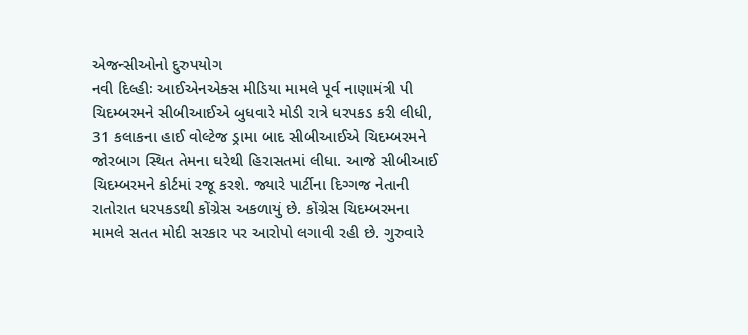એજન્સીઓનો દુરુપયોગ
નવી દિલ્હીઃ આઈએનએક્સ મીડિયા મામલે પૂર્વ નાણામંત્રી પી ચિદમ્બરમને સીબીઆઈએ બુધવારે મોડી રાત્રે ધરપકડ કરી લીધી, 31 કલાકના હાઈ વોલ્ટેજ ડ્રામા બાદ સીબીઆઈએ ચિદમ્બરમને જોરબાગ સ્થિત તેમના ઘરેથી હિરાસતમાં લીધા. આજે સીબીઆઈ ચિદમ્બરમને કોર્ટમાં રજૂ કરશે. જ્યારે પાર્ટીના દિગ્ગજ નેતાની રાતોરાત ધરપકડથી કોંગ્રેસ અકળાયું છે. કોંગ્રેસ ચિદમ્બરમના મામલે સતત મોદી સરકાર પર આરોપો લગાવી રહી છે. ગુરુવારે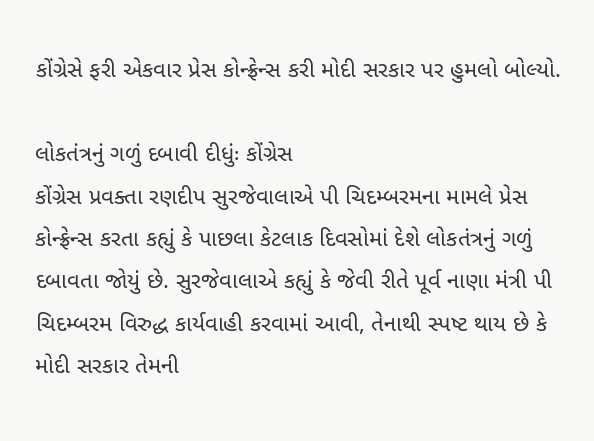કોંગ્રેસે ફરી એકવાર પ્રેસ કોન્ફ્રેન્સ કરી મોદી સરકાર પર હુમલો બોલ્યો.

લોકતંત્રનું ગળું દબાવી દીધુંઃ કોંગ્રેસ
કોંગ્રેસ પ્રવક્તા રણદીપ સુરજેવાલાએ પી ચિદમ્બરમના મામલે પ્રેસ કોન્ફ્રેન્સ કરતા કહ્યું કે પાછલા કેટલાક દિવસોમાં દેશે લોકતંત્રનું ગળું દબાવતા જોયું છે. સુરજેવાલાએ કહ્યું કે જેવી રીતે પૂર્વ નાણા મંત્રી પી ચિદમ્બરમ વિરુદ્ધ કાર્યવાહી કરવામાં આવી, તેનાથી સ્પષ્ટ થાય છે કે મોદી સરકાર તેમની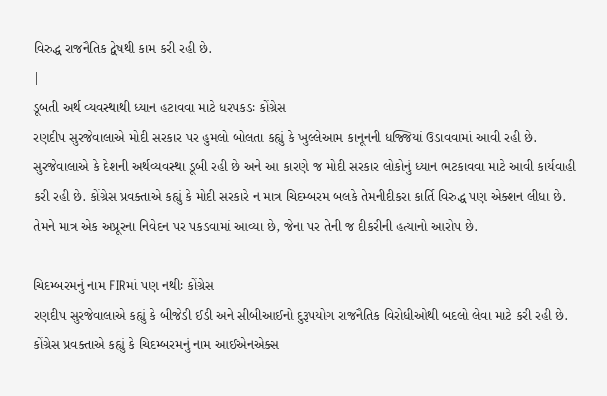વિરુદ્ધ રાજનૈતિક દ્વેષથી કામ કરી રહી છે.
|
ડૂબતી અર્થ વ્યવસ્થાથી ધ્યાન હટાવવા માટે ધરપકડઃ કોંગ્રેસ
રણદીપ સુરજેવાલાએ મોદી સરકાર પર હુમલો બોલતા કહ્યું કે ખુલ્લેઆમ કાનૂનની ધજ્જિયાં ઉડાવવામાં આવી રહી છે. સુરજેવાલાએ કે દેશની અર્થવ્યવસ્થા ડૂબી રહી છે અને આ કારણે જ મોદી સરકાર લોકોનું ધ્યાન ભટકાવવા માટે આવી કાર્યવાહી કરી રહી છે. કોંગ્રેસ પ્રવક્તાએ કહ્યું કે મોદી સરકારે ન માત્ર ચિદમ્બરમ બલકે તેમનીદીકરા કાર્તિ વિરુદ્ધ પણ એક્શન લીધા છે. તેમને માત્ર એક અપ્રૂરના નિવેદન પર પકડવામાં આવ્યા છે, જેના પર તેની જ દીકરીની હત્યાનો આરોપ છે.

ચિદમ્બરમનું નામ FIRમાં પણ નથીઃ કોંગ્રેસ
રણદીપ સુરજેવાલાએ કહ્યું કે બીજેડી ઈડી અને સીબીઆઈનો દુરૂપયોગ રાજનૈતિક વિરોધીઓથી બદલો લેવા માટે કરી રહી છે. કોંગ્રેસ પ્રવક્તાએ કહ્યું કે ચિદમ્બરમનું નામ આઈએનએક્સ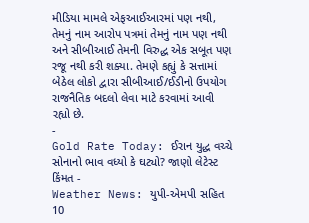મીડિયા મામલે એફઆઈઆરમાં પણ નથી, તેમનું નામ આરોપ પત્રમાં તેમનું નામ પણ નથી અને સીબીઆઈ તેમની વિરુદ્ધ એક સબૂત પણ રજૂ નથી કરી શક્યા. તેમણે કહ્યું કે સત્તામાં બેઠેલ લોકો દ્વારા સીબીઆઈ/ઈડીનો ઉપયોગ રાજનૈતિક બદલો લેવા માટે કરવામાં આવી રહ્યો છે.
-
Gold Rate Today: ઈરાન યુદ્ધ વચ્ચે સોનાનો ભાવ વધ્યો કે ઘટ્યો? જાણો લેટેસ્ટ કિંમત -
Weather News: યુપી-એમપી સહિત 10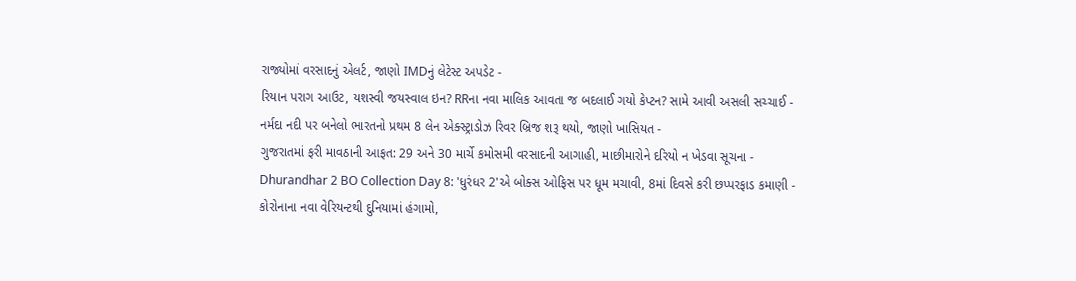રાજ્યોમાં વરસાદનું એલર્ટ, જાણો IMDનું લેટેસ્ટ અપડેટ -
રિયાન પરાગ આઉટ, યશસ્વી જયસ્વાલ ઇન? RRના નવા માલિક આવતા જ બદલાઈ ગયો કેપ્ટન? સામે આવી અસલી સચ્ચાઈ -
નર્મદા નદી પર બનેલો ભારતનો પ્રથમ 8 લેન એક્સ્ટ્રાડોઝ રિવર બ્રિજ શરૂ થયો, જાણો ખાસિયત -
ગુજરાતમાં ફરી માવઠાની આફત: 29 અને 30 માર્ચે કમોસમી વરસાદની આગાહી, માછીમારોને દરિયો ન ખેડવા સૂચના -
Dhurandhar 2 BO Collection Day 8: 'ધુરંધર 2'એ બોક્સ ઓફિસ પર ધૂમ મચાવી, 8માં દિવસે કરી છપ્પરફાડ કમાણી -
કોરોનાના નવા વેરિયન્ટથી દુનિયામાં હંગામો,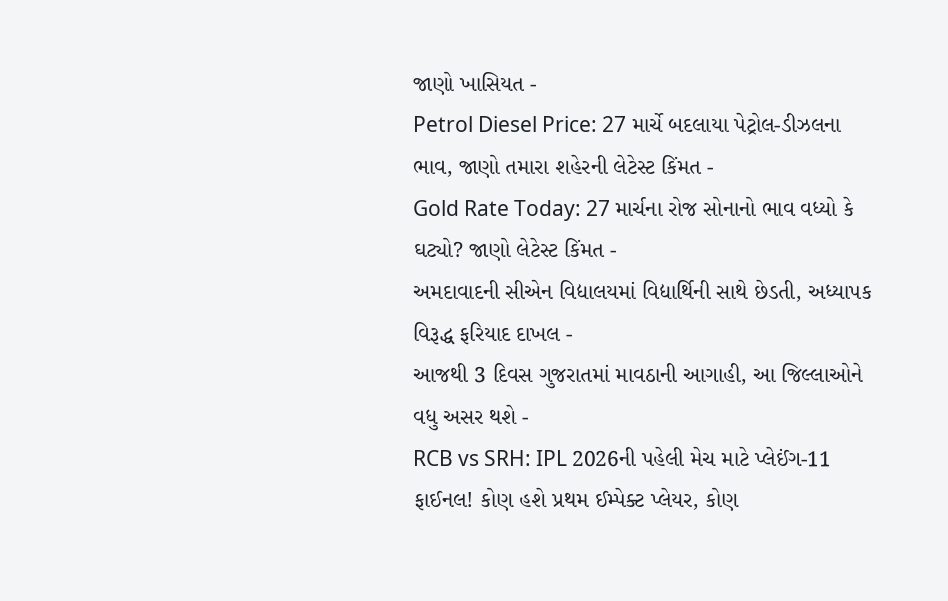જાણો ખાસિયત -
Petrol Diesel Price: 27 માર્ચે બદલાયા પેટ્રોલ-ડીઝલના ભાવ, જાણો તમારા શહેરની લેટેસ્ટ કિંમત -
Gold Rate Today: 27 માર્ચના રોજ સોનાનો ભાવ વધ્યો કે ઘટ્યો? જાણો લેટેસ્ટ કિંમત -
અમદાવાદની સીએન વિદ્યાલયમાં વિદ્યાર્થિની સાથે છેડતી, અધ્યાપક વિરૂદ્ધ ફરિયાદ દાખલ -
આજથી 3 દિવસ ગુજરાતમાં માવઠાની આગાહી, આ જિલ્લાઓને વધુ અસર થશે -
RCB vs SRH: IPL 2026ની પહેલી મેચ માટે પ્લેઈંગ-11 ફાઈનલ! કોણ હશે પ્રથમ ઈમ્પેક્ટ પ્લેયર, કોણ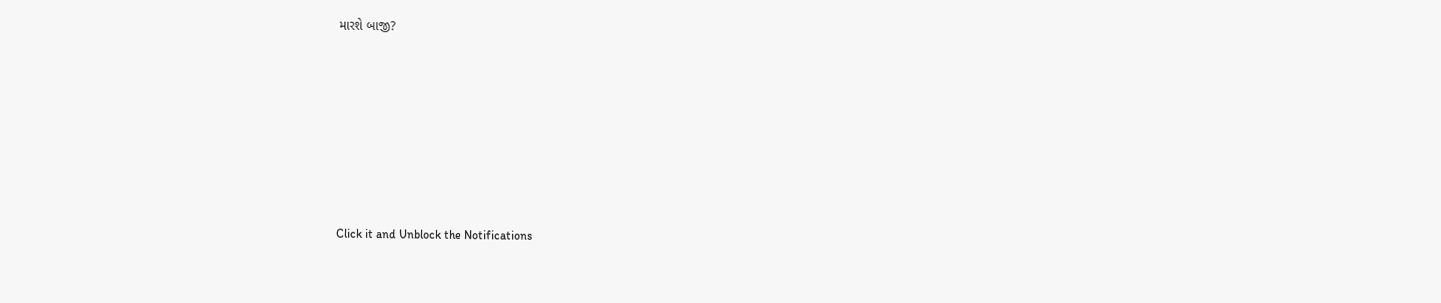મારશે બાજી?









Click it and Unblock the Notifications